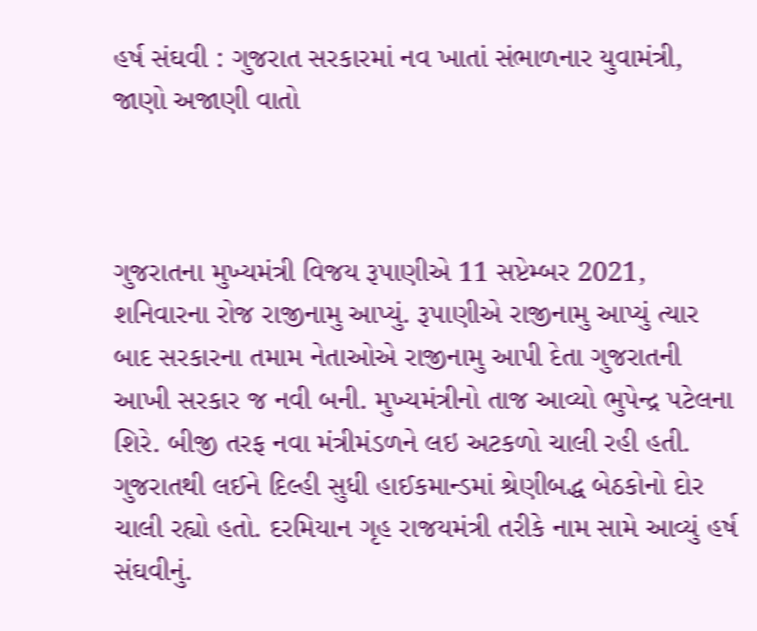હર્ષ સંઘવી : ગુજરાત સરકારમાં નવ ખાતાં સંભાળનાર યુવામંત્રી, જાણો અજાણી વાતો



ગુજરાતના મુખ્યમંત્રી વિજય રૂપાણીએ 11 સપ્ટેમ્બર 2021, શનિવારના રોજ રાજીનામુ આપ્યું. રૂપાણીએ રાજીનામુ આપ્યું ત્યાર બાદ સરકારના તમામ નેતાઓએ રાજીનામુ આપી દેતા ગુજરાતની આખી સરકાર જ નવી બની. મુખ્યમંત્રીનો તાજ આવ્યો ભુપેન્દ્ર પટેલના શિરે. બીજી તરફ નવા મંત્રીમંડળને લઇ અટકળો ચાલી રહી હતી. ગુજરાતથી લઈને દિલ્હી સુધી હાઈકમાન્ડમાં શ્રેણીબદ્ધ બેઠકોનો દોર ચાલી રહ્યો હતો. દરમિયાન ગૃહ રાજયમંત્રી તરીકે નામ સામે આવ્યું હર્ષ સંઘવીનું.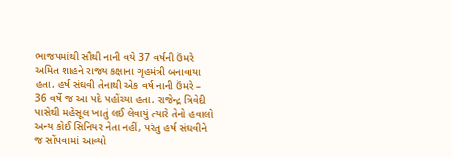ભાજપમાંથી સૌથી નાની વયે 37 વર્ષની ઉંમરે અમિત શાહને રાજ્ય કક્ષાના ગૃહમંત્રી બનાવાયા હતા. હર્ષ સંઘવી તેનાથી એક વર્ષ નાની ઉંમરે – 36 વર્ષે જ આ પદે પહોંચ્યા હતા. રાજેન્દ્ર ત્રિવેદી પાસેથી મહેસૂલ ખાતું લઈ લેવાયું ત્યારે તેનો હવાલો અન્ય કોઈ સિનિયર નેતા નહીં, પરંતુ હર્ષ સંઘવીને જ સોંપવામાં આવ્યો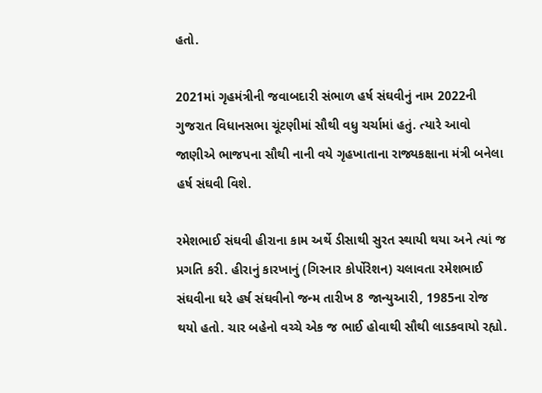હતો.

2021માં ગૃહમંત્રીની જવાબદારી સંભાળ હર્ષ સંઘવીનું નામ 2022ની ગુજરાત વિધાનસભા ચૂંટણીમાં સૌથી વધુ ચર્ચામાં હતું. ત્યારે આવો જાણીએ ભાજપના સૌથી નાની વયે ગૃહખાતાના રાજ્યકક્ષાના મંત્રી બનેલા હર્ષ સંઘવી વિશે.

રમેશભાઈ સંઘવી હીરાના કામ અર્થે ડીસાથી સુરત સ્થાયી થયા અને ત્યાં જ પ્રગતિ કરી. હીરાનું કારખાનું (ગિરનાર કોર્પોરેશન) ચલાવતા રમેશભાઈ સંઘવીના ઘરે હર્ષ સંઘવીનો જન્મ તારીખ 8 જાન્યુઆરી, 1985ના રોજ થયો હતો. ચાર બહેનો વચ્ચે એક જ ભાઈ હોવાથી સૌથી લાડકવાયો રહ્યો.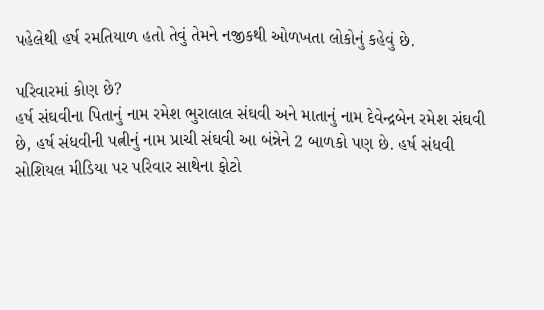પહેલેથી હર્ષ રમતિયાળ હતો તેવું તેમને નજીકથી ઓળખતા લોકોનું કહેવું છે.

પરિવારમાં કોણ છે?
હર્ષ સંઘવીના પિતાનું નામ રમેશ ભુરાલાલ સંઘવી અને માતાનું નામ દેવેન્દ્રબેન રમેશ સંઘવી છે, હર્ષ સંધવીની પત્નીનું નામ પ્રાચી સંઘવી આ બંન્નેને 2 બાળકો પણ છે. હર્ષ સંધવી સોશિયલ મીડિયા પર પરિવાર સાથેના ફોટો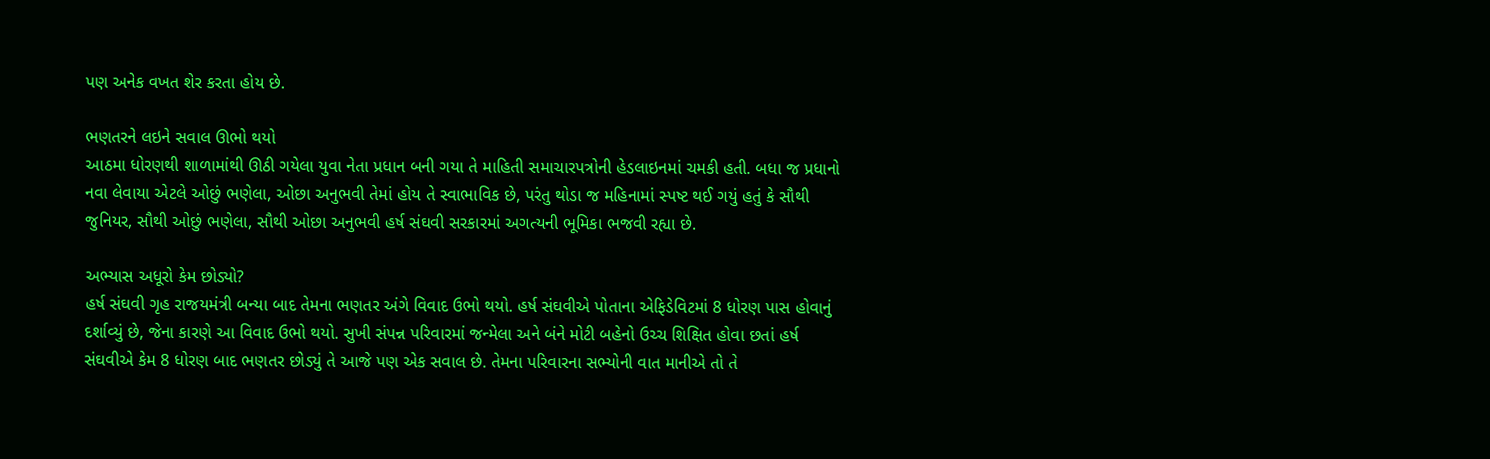પણ અનેક વખત શેર કરતા હોય છે.

ભણતરને લઇને સવાલ ઊભો થયો
આઠમા ધોરણથી શાળામાંથી ઊઠી ગયેલા યુવા નેતા પ્રધાન બની ગયા તે માહિતી સમાચારપત્રોની હેડલાઇનમાં ચમકી હતી. બધા જ પ્રધાનો નવા લેવાયા એટલે ઓછું ભણેલા, ઓછા અનુભવી તેમાં હોય તે સ્વાભાવિક છે, પરંતુ થોડા જ મહિનામાં સ્પષ્ટ થઈ ગયું હતું કે સૌથી જુનિયર, સૌથી ઓછું ભણેલા, સૌથી ઓછા અનુભવી હર્ષ સંઘવી સરકારમાં અગત્યની ભૂમિકા ભજવી રહ્યા છે.

અભ્યાસ અધૂરો કેમ છોડ્યો?
હર્ષ સંઘવી ગૃહ રાજયમંત્રી બન્યા બાદ તેમના ભણતર અંગે વિવાદ ઉભો થયો. હર્ષ સંઘવીએ પોતાના એફિડેવિટમાં 8 ધોરણ પાસ હોવાનું દર્શાવ્યું છે, જેના કારણે આ વિવાદ ઉભો થયો. સુખી સંપન્ન પરિવારમાં જન્મેલા અને બંને મોટી બહેનો ઉચ્ચ શિક્ષિત હોવા છતાં હર્ષ સંઘવીએ કેમ 8 ધોરણ બાદ ભણતર છોડ્યું તે આજે પણ એક સવાલ છે. તેમના પરિવારના સભ્યોની વાત માનીએ તો તે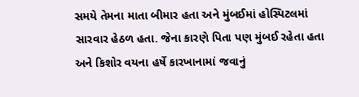સમયે તેમના માતા બીમાર હતા અને મુંબઈમાં હોસ્પિટલમાં સારવાર હેઠળ હતા. જેના કારણે પિતા પણ મુંબઈ રહેતા હતા અને કિશોર વયના હર્ષે કારખાનામાં જવાનું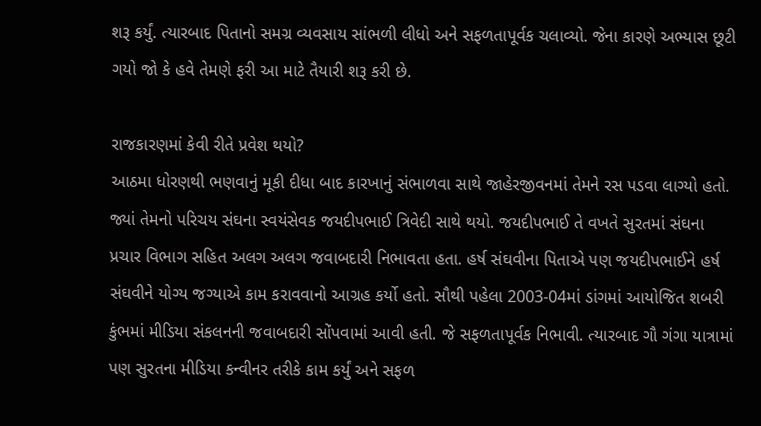શરૂ કર્યું. ત્યારબાદ પિતાનો સમગ્ર વ્યવસાય સાંભળી લીધો અને સફળતાપૂર્વક ચલાવ્યો. જેના કારણે અભ્યાસ છૂટી ગયો જો કે હવે તેમણે ફરી આ માટે તૈયારી શરૂ કરી છે.

રાજકારણમાં કેવી રીતે પ્રવેશ થયો?
આઠમા ધોરણથી ભણવાનું મૂકી દીધા બાદ કારખાનું સંભાળવા સાથે જાહેરજીવનમાં તેમને રસ પડવા લાગ્યો હતો. જ્યાં તેમનો પરિચય સંઘના સ્વયંસેવક જયદીપભાઈ ત્રિવેદી સાથે થયો. જયદીપભાઈ તે વખતે સુરતમાં સંઘના પ્રચાર વિભાગ સહિત અલગ અલગ જવાબદારી નિભાવતા હતા. હર્ષ સંઘવીના પિતાએ પણ જયદીપભાઈને હર્ષ સંઘવીને યોગ્ય જગ્યાએ કામ કરાવવાનો આગ્રહ કર્યો હતો. સૌથી પહેલા 2003-04માં ડાંગમાં આયોજિત શબરી કુંભમાં મીડિયા સંકલનની જવાબદારી સોંપવામાં આવી હતી. જે સફળતાપૂર્વક નિભાવી. ત્યારબાદ ગૌ ગંગા યાત્રામાં પણ સુરતના મીડિયા કન્વીનર તરીકે કામ કર્યું અને સફળ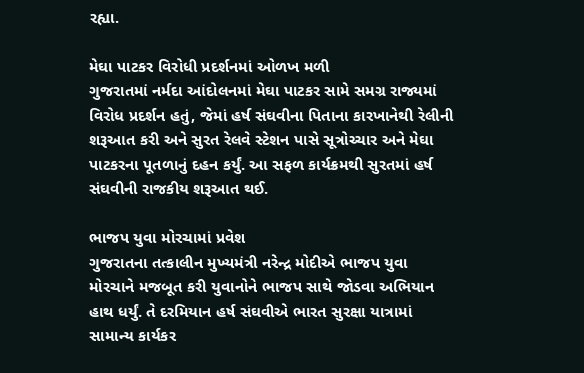રહ્યા.

મેઘા પાટકર વિરોધી પ્રદર્શનમાં ઓળખ મળી
ગુજરાતમાં નર્મદા આંદોલનમાં મેઘા પાટકર સામે સમગ્ર રાજ્યમાં વિરોધ પ્રદર્શન હતું, જેમાં હર્ષ સંઘવીના પિતાના કારખાનેથી રેલીની શરૂઆત કરી અને સુરત રેલવે સ્ટેશન પાસે સૂત્રોચ્ચાર અને મેઘા પાટકરના પૂતળાનું દહન કર્યું. આ સફળ કાર્યક્રમથી સુરતમાં હર્ષ સંઘવીની રાજકીય શરૂઆત થઈ.

ભાજપ યુવા મોરચામાં પ્રવેશ
ગુજરાતના તત્કાલીન મુખ્યમંત્રી નરેન્દ્ર મોદીએ ભાજપ યુવા મોરચાને મજબૂત કરી યુવાનોને ભાજપ સાથે જોડવા અભિયાન હાથ ધર્યું. તે દરમિયાન હર્ષ સંઘવીએ ભારત સુરક્ષા યાત્રામાં સામાન્ય કાર્યકર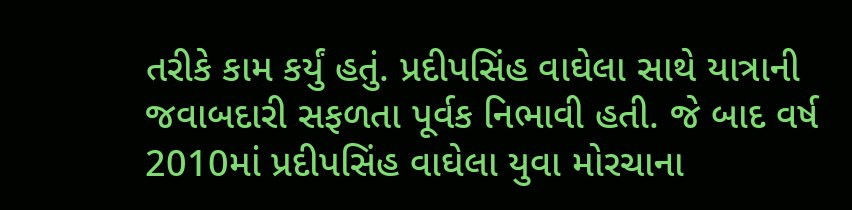તરીકે કામ કર્યું હતું. પ્રદીપસિંહ વાઘેલા સાથે યાત્રાની જવાબદારી સફળતા પૂર્વક નિભાવી હતી. જે બાદ વર્ષ 2010માં પ્રદીપસિંહ વાઘેલા યુવા મોરચાના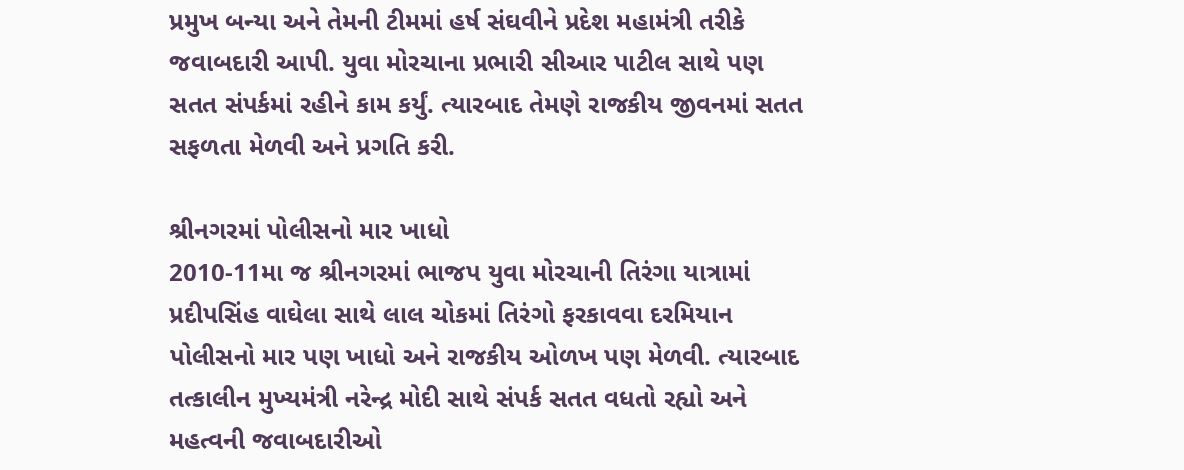પ્રમુખ બન્યા અને તેમની ટીમમાં હર્ષ સંઘવીને પ્રદેશ મહામંત્રી તરીકે જવાબદારી આપી. યુવા મોરચાના પ્રભારી સીઆર પાટીલ સાથે પણ સતત સંપર્કમાં રહીને કામ કર્યું. ત્યારબાદ તેમણે રાજકીય જીવનમાં સતત સફળતા મેળવી અને પ્રગતિ કરી.

શ્રીનગરમાં પોલીસનો માર ખાધો
2010-11મા જ શ્રીનગરમાં ભાજપ યુવા મોરચાની તિરંગા યાત્રામાં પ્રદીપસિંહ વાઘેલા સાથે લાલ ચોકમાં તિરંગો ફરકાવવા દરમિયાન પોલીસનો માર પણ ખાધો અને રાજકીય ઓળખ પણ મેળવી. ત્યારબાદ તત્કાલીન મુખ્યમંત્રી નરેન્દ્ર મોદી સાથે સંપર્ક સતત વધતો રહ્યો અને મહત્વની જવાબદારીઓ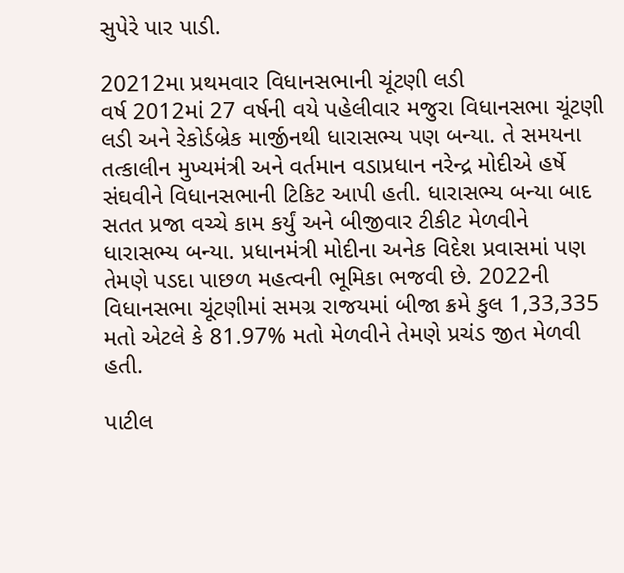સુપેરે પાર પાડી.

20212મા પ્રથમવાર વિધાનસભાની ચૂંટણી લડી
વર્ષ 2012માં 27 વર્ષની વયે પહેલીવાર મજુરા વિધાનસભા ચૂંટણી લડી અને રેકોર્ડબ્રેક માર્જીનથી ધારાસભ્ય પણ બન્યા. તે સમયના તત્કાલીન મુખ્યમંત્રી અને વર્તમાન વડાપ્રધાન નરેન્દ્ર મોદીએ હર્ષે સંઘવીને વિધાનસભાની ટિકિટ આપી હતી. ધારાસભ્ય બન્યા બાદ સતત પ્રજા વચ્ચે કામ કર્યું અને બીજીવાર ટીકીટ મેળવીને ધારાસભ્ય બન્યા. પ્રધાનમંત્રી મોદીના અનેક વિદેશ પ્રવાસમાં પણ તેમણે પડદા પાછળ મહત્વની ભૂમિકા ભજવી છે. 2022ની વિધાનસભા ચૂંટણીમાં સમગ્ર રાજયમાં બીજા ક્રમે કુલ 1,33,335 મતો એટલે કે 81.97% મતો મેળવીને તેમણે પ્રચંડ જીત મેળવી હતી.

પાટીલ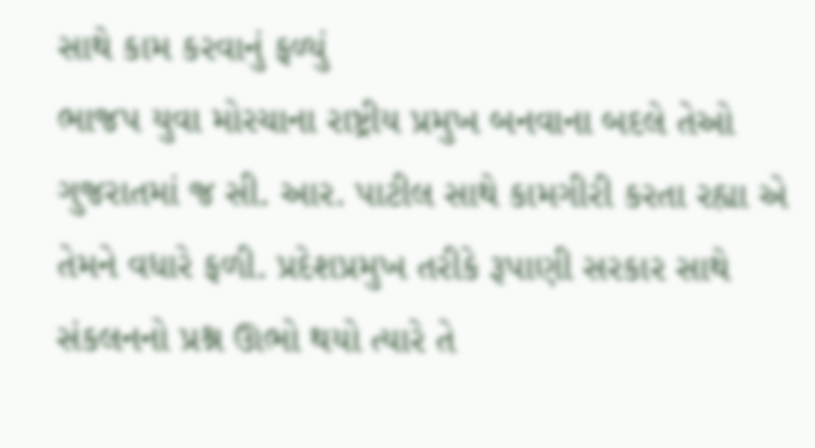સાથે કામ કરવાનું ફળ્યું
ભાજપ યુવા મોરચાના રાષ્ટ્રીય પ્રમુખ બનવાના બદલે તેઓ ગુજરાતમાં જ સી. આર. પાટીલ સાથે કામગીરી કરતા રહ્યા એ તેમને વધારે ફળી. પ્રદેશપ્રમુખ તરીકે રૂપાણી સરકાર સાથે સંકલનનો પ્રશ્ન ઊભો થયો ત્યારે તે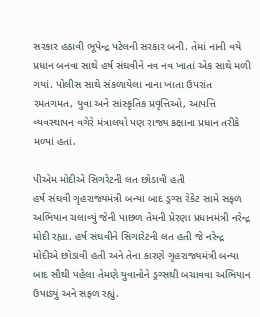સરકાર હઠાવી ભૂપેન્દ્ર પટેલની સરકાર બની. તેમાં નાની વયે પ્રધાન બનવા સાથે હર્ષ સંઘવીને નવ નવ ખાતાં એક સાથે મળી ગયાં. પોલીસ સાથે સંકળાયેલા નાના ખાતા ઉપરાંત રમતગમત, યુવા અને સાંસ્કૃતિક પ્રવૃત્તિઓ, આપત્તિ વ્યવસ્થાપન વગેરે મંત્રાલયો પણ રાજ્ય કક્ષાના પ્રધાન તરીકે મળ્યાં હતાં.

પીએમ મોદીએ સિગરેટની લત છોડાવી હતી
હર્ષ સંઘવી ગૃહરાજ્યમંત્રી બન્યા બાદ ડ્રગ્સ રેકેટ સામે સફળ અભિયાન ચલાવ્યું જેની પાછળ તેમની પ્રેરણા પ્રધાનમંત્રી નરેન્દ્ર મોદી રહ્યા. હર્ષ સંઘવીને સિગારેટની લત હતી જે નરેન્દ્ર મોદીએ છોડાવી હતી અને તેના કારણે ગૃહરાજ્યમંત્રી બન્યા બાદ સૌથી પહેલા તેમણે યુવાનોને ડ્રગ્સથી બચાવવા અભિયાન ઉપાડ્યું અને સફળ રહ્યું.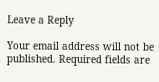Leave a Reply

Your email address will not be published. Required fields are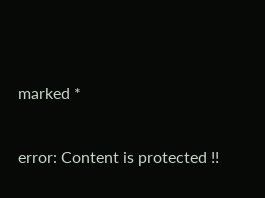marked *

error: Content is protected !!